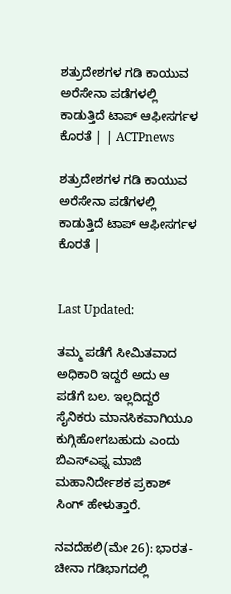ಶತ್ರುದೇಶಗಳ ಗಡಿ ಕಾಯುವ ಅರೆಸೇನಾ ಪಡೆಗಳಲ್ಲಿ ಕಾಡುತ್ತಿದೆ ಟಾಪ್ ಆಫೀಸರ್ಗಳ ಕೊರತೆ | | ACTPnews

ಶತ್ರುದೇಶಗಳ ಗಡಿ ಕಾಯುವ ಅರೆಸೇನಾ ಪಡೆಗಳಲ್ಲಿ ಕಾಡುತ್ತಿದೆ ಟಾಪ್ ಆಫೀಸರ್ಗಳ ಕೊರತೆ |


Last Updated:

ತಮ್ಮ ಪಡೆಗೆ ಸೀಮಿತವಾದ ಅಧಿಕಾರಿ ಇದ್ದರೆ ಅದು ಆ ಪಡೆಗೆ ಬಲ. ಇಲ್ಲದಿದ್ದರೆ ಸೈನಿಕರು ಮಾನಸಿಕವಾಗಿಯೂ ಕುಗ್ಗಿಹೋಗಬಹುದು ಎಂದು ಬಿಎಸ್ಎಫ್ನ ಮಾಜಿ ಮಹಾನಿರ್ದೇಶಕ ಪ್ರಕಾಶ್ ಸಿಂಗ್ ಹೇಳುತ್ತಾರೆ.

ನವದೆಹಲಿ(ಮೇ 26): ಭಾರತ-ಚೀನಾ ಗಡಿಭಾಗದಲ್ಲಿ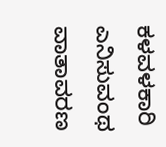ಕಳವಳಕಾರಿ ಎನಿಸುವಂಥ ವಾತಾವರಣ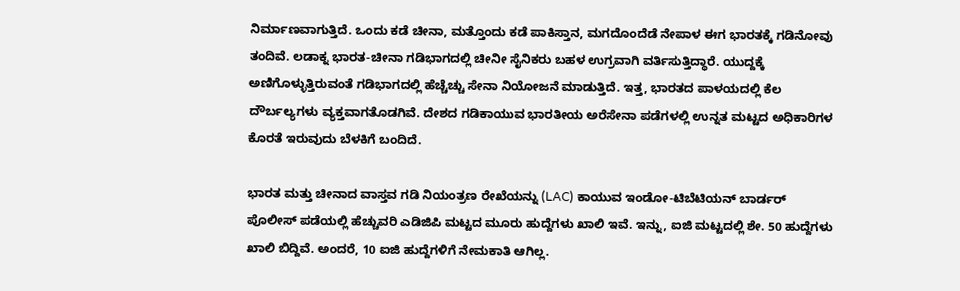ನಿರ್ಮಾಣವಾಗುತ್ತಿದೆ. ಒಂದು ಕಡೆ ಚೀನಾ, ಮತ್ತೊಂದು ಕಡೆ ಪಾಕಿಸ್ತಾನ, ಮಗದೊಂದೆಡೆ ನೇಪಾಳ ಈಗ ಭಾರತಕ್ಕೆ ಗಡಿನೋವು ತಂದಿವೆ. ಲಡಾಕ್ನ ಭಾರತ-ಚೀನಾ ಗಡಿಭಾಗದಲ್ಲಿ ಚೀನೀ ಸೈನಿಕರು ಬಹಳ ಉಗ್ರವಾಗಿ ವರ್ತಿಸುತ್ತಿದ್ಧಾರೆ. ಯುದ್ದಕ್ಕೆ ಅಣಿಗೊಳ್ಳುತ್ತಿರುವಂತೆ ಗಡಿಭಾಗದಲ್ಲಿ ಹೆಚ್ಚೆಚ್ಚು ಸೇನಾ ನಿಯೋಜನೆ ಮಾಡುತ್ತಿದೆ. ಇತ್ತ, ಭಾರತದ ಪಾಳಯದಲ್ಲಿ ಕೆಲ ದೌರ್ಬಲ್ಯಗಳು ವ್ಯಕ್ತವಾಗತೊಡಗಿವೆ. ದೇಶದ ಗಡಿಕಾಯುವ ಭಾರತೀಯ ಅರೆಸೇನಾ ಪಡೆಗಳಲ್ಲಿ ಉನ್ನತ ಮಟ್ಟದ ಅಧಿಕಾರಿಗಳ ಕೊರತೆ ಇರುವುದು ಬೆಳಕಿಗೆ ಬಂದಿದೆ.

ಭಾರತ ಮತ್ತು ಚೀನಾದ ವಾಸ್ತವ ಗಡಿ ನಿಯಂತ್ರಣ ರೇಖೆಯನ್ನು (LAC) ಕಾಯುವ ಇಂಡೋ-ಟಿಬೆಟಿಯನ್ ಬಾರ್ಡರ್ ಪೊಲೀಸ್ ಪಡೆಯಲ್ಲಿ ಹೆಚ್ಚುವರಿ ಎಡಿಜಿಪಿ ಮಟ್ಟದ ಮೂರು ಹುದ್ದೆಗಳು ಖಾಲಿ ಇವೆ. ಇನ್ನು, ಐಜಿ ಮಟ್ಟದಲ್ಲಿ ಶೇ. 50 ಹುದ್ದೆಗಳು ಖಾಲಿ ಬಿದ್ದಿವೆ. ಅಂದರೆ, 10 ಐಜಿ ಹುದ್ದೆಗಳಿಗೆ ನೇಮಕಾತಿ ಆಗಿಲ್ಲ.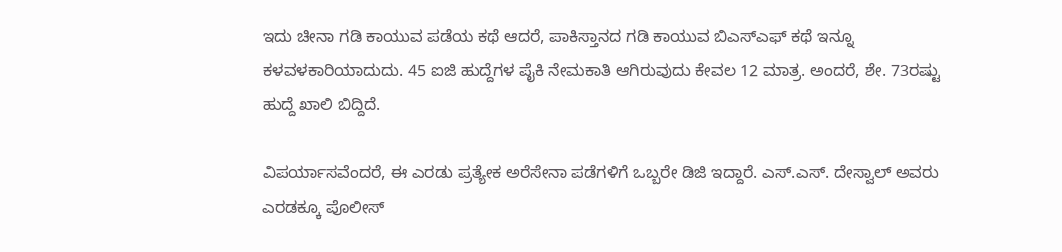ಇದು ಚೀನಾ ಗಡಿ ಕಾಯುವ ಪಡೆಯ ಕಥೆ ಆದರೆ, ಪಾಕಿಸ್ತಾನದ ಗಡಿ ಕಾಯುವ ಬಿಎಸ್ಎಫ್ ಕಥೆ ಇನ್ನೂ ಕಳವಳಕಾರಿಯಾದುದು. 45 ಐಜಿ ಹುದ್ದೆಗಳ ಪೈಕಿ ನೇಮಕಾತಿ ಆಗಿರುವುದು ಕೇವಲ 12 ಮಾತ್ರ. ಅಂದರೆ, ಶೇ. 73ರಷ್ಟು ಹುದ್ದೆ ಖಾಲಿ ಬಿದ್ದಿದೆ.

ವಿಪರ್ಯಾಸವೆಂದರೆ, ಈ ಎರಡು ಪ್ರತ್ಯೇಕ ಅರೆಸೇನಾ ಪಡೆಗಳಿಗೆ ಒಬ್ಬರೇ ಡಿಜಿ ಇದ್ದಾರೆ. ಎಸ್.ಎಸ್. ದೇಸ್ವಾಲ್ ಅವರು ಎರಡಕ್ಕೂ ಪೊಲೀಸ್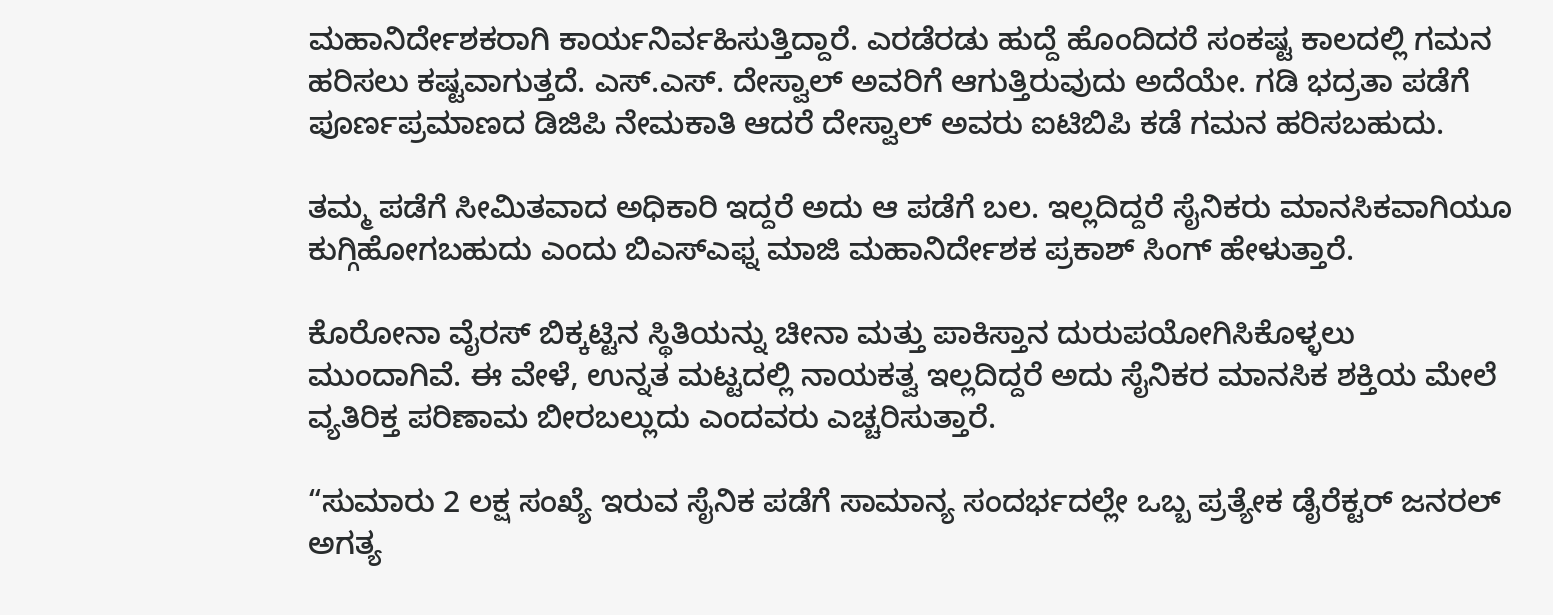ಮಹಾನಿರ್ದೇಶಕರಾಗಿ ಕಾರ್ಯನಿರ್ವಹಿಸುತ್ತಿದ್ದಾರೆ. ಎರಡೆರಡು ಹುದ್ದೆ ಹೊಂದಿದರೆ ಸಂಕಷ್ಟ ಕಾಲದಲ್ಲಿ ಗಮನ ಹರಿಸಲು ಕಷ್ಟವಾಗುತ್ತದೆ. ಎಸ್.ಎಸ್. ದೇಸ್ವಾಲ್ ಅವರಿಗೆ ಆಗುತ್ತಿರುವುದು ಅದೆಯೇ. ಗಡಿ ಭದ್ರತಾ ಪಡೆಗೆ ಪೂರ್ಣಪ್ರಮಾಣದ ಡಿಜಿಪಿ ನೇಮಕಾತಿ ಆದರೆ ದೇಸ್ವಾಲ್ ಅವರು ಐಟಿಬಿಪಿ ಕಡೆ ಗಮನ ಹರಿಸಬಹುದು.

ತಮ್ಮ ಪಡೆಗೆ ಸೀಮಿತವಾದ ಅಧಿಕಾರಿ ಇದ್ದರೆ ಅದು ಆ ಪಡೆಗೆ ಬಲ. ಇಲ್ಲದಿದ್ದರೆ ಸೈನಿಕರು ಮಾನಸಿಕವಾಗಿಯೂ ಕುಗ್ಗಿಹೋಗಬಹುದು ಎಂದು ಬಿಎಸ್ಎಫ್ನ ಮಾಜಿ ಮಹಾನಿರ್ದೇಶಕ ಪ್ರಕಾಶ್ ಸಿಂಗ್ ಹೇಳುತ್ತಾರೆ.

ಕೊರೋನಾ ವೈರಸ್ ಬಿಕ್ಕಟ್ಟಿನ ಸ್ಥಿತಿಯನ್ನು ಚೀನಾ ಮತ್ತು ಪಾಕಿಸ್ತಾನ ದುರುಪಯೋಗಿಸಿಕೊಳ್ಳಲು ಮುಂದಾಗಿವೆ. ಈ ವೇಳೆ, ಉನ್ನತ ಮಟ್ಟದಲ್ಲಿ ನಾಯಕತ್ವ ಇಲ್ಲದಿದ್ದರೆ ಅದು ಸೈನಿಕರ ಮಾನಸಿಕ ಶಕ್ತಿಯ ಮೇಲೆ ವ್ಯತಿರಿಕ್ತ ಪರಿಣಾಮ ಬೀರಬಲ್ಲುದು ಎಂದವರು ಎಚ್ಚರಿಸುತ್ತಾರೆ.

“ಸುಮಾರು 2 ಲಕ್ಷ ಸಂಖ್ಯೆ ಇರುವ ಸೈನಿಕ ಪಡೆಗೆ ಸಾಮಾನ್ಯ ಸಂದರ್ಭದಲ್ಲೇ ಒಬ್ಬ ಪ್ರತ್ಯೇಕ ಡೈರೆಕ್ಟರ್ ಜನರಲ್ ಅಗತ್ಯ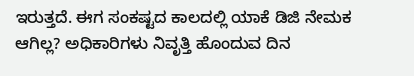ಇರುತ್ತದೆ. ಈಗ ಸಂಕಷ್ಟದ ಕಾಲದಲ್ಲಿ ಯಾಕೆ ಡಿಜಿ ನೇಮಕ ಆಗಿಲ್ಲ? ಅಧಿಕಾರಿಗಳು ನಿವೃತ್ತಿ ಹೊಂದುವ ದಿನ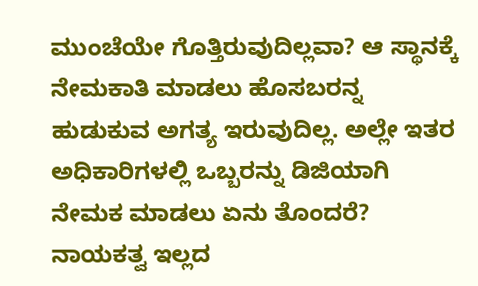ಮುಂಚೆಯೇ ಗೊತ್ತಿರುವುದಿಲ್ಲವಾ? ಆ ಸ್ಥಾನಕ್ಕೆ ನೇಮಕಾತಿ ಮಾಡಲು ಹೊಸಬರನ್ನ ಹುಡುಕುವ ಅಗತ್ಯ ಇರುವುದಿಲ್ಲ. ಅಲ್ಲೇ ಇತರ ಅಧಿಕಾರಿಗಳಲ್ಲಿ ಒಬ್ಬರನ್ನು ಡಿಜಿಯಾಗಿ ನೇಮಕ ಮಾಡಲು ಏನು ತೊಂದರೆ? ನಾಯಕತ್ವ ಇಲ್ಲದ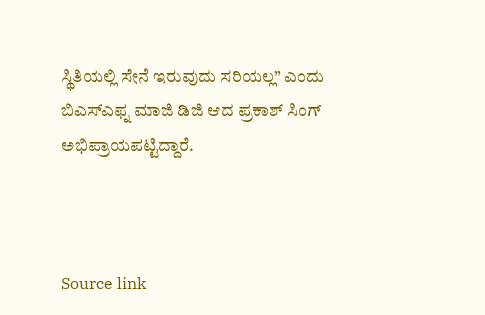ಸ್ಥಿತಿಯಲ್ಲಿ ಸೇನೆ ಇರುವುದು ಸರಿಯಲ್ಲ” ಎಂದು ಬಿಎಸ್ಎಫ್ನ ಮಾಜಿ ಡಿಜಿ ಆದ ಪ್ರಕಾಶ್ ಸಿಂಗ್ ಅಭಿಪ್ರಾಯಪಟ್ಟಿದ್ದಾರೆ.



Source link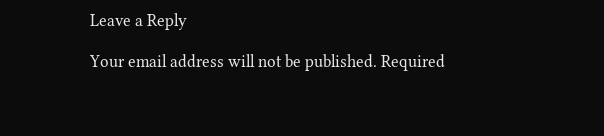Leave a Reply

Your email address will not be published. Required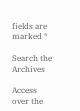fields are marked *

Search the Archives

Access over the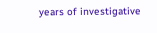years of investigative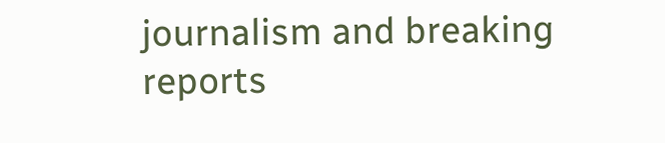journalism and breaking reports